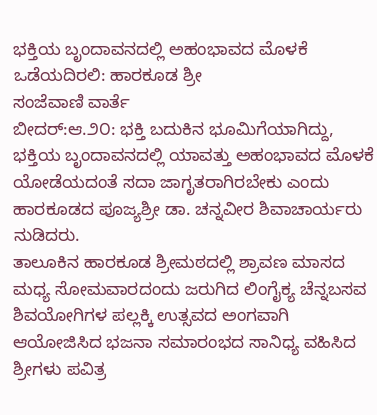ಭಕ್ತಿಯ ಬೃಂದಾವನದಲ್ಲಿ ಅಹಂಭಾವದ ಮೊಳಕೆ ಒಡೆಯದಿರಲಿ: ಹಾರಕೂಡ ಶ್ರೀ
ಸಂಜೆವಾಣಿ ವಾರ್ತೆ
ಬೀದರ್:ಆ.೨೦: ಭಕ್ತಿ ಬದುಕಿನ ಭೂಮಿಗೆಯಾಗಿದ್ದು, ಭಕ್ತಿಯ ಬೃಂದಾವನದಲ್ಲಿ ಯಾವತ್ತು ಅಹಂಭಾವದ ಮೊಳಕೆ ಯೋಡೆಯದಂತೆ ಸದಾ ಜಾಗೃತರಾಗಿರಬೇಕು ಎಂದು ಹಾರಕೂಡದ ಪೂಜ್ಯಶ್ರೀ ಡಾ. ಚನ್ನವೀರ ಶಿವಾಚಾರ್ಯರು ನುಡಿದರು.
ತಾಲೂಕಿನ ಹಾರಕೂಡ ಶ್ರೀಮಠದಲ್ಲಿ ಶ್ರಾವಣ ಮಾಸದ ಮಧ್ಯ ಸೋಮವಾರದಂದು ಜರುಗಿದ ಲಿಂಗೈಕ್ಯ ಚೆನ್ನಬಸವ ಶಿವಯೋಗಿಗಳ ಪಲ್ಲಕ್ಕಿ ಉತ್ಸವದ ಅಂಗವಾಗಿ ಆಯೋಜಿಸಿದ ಭಜನಾ ಸಮಾರಂಭದ ಸಾನಿಧ್ಯ ವಹಿಸಿದ ಶ್ರೀಗಳು ಪವಿತ್ರ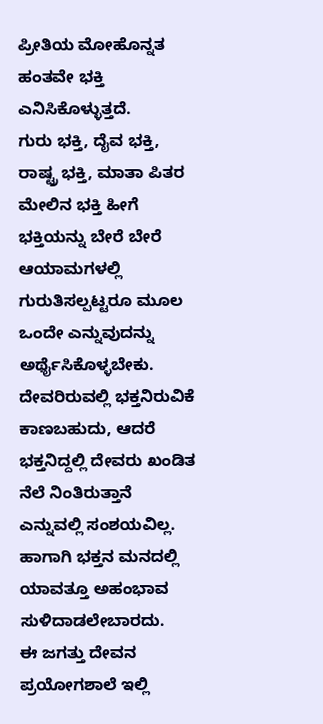ಪ್ರೀತಿಯ ಮೋಹೊನ್ನತ ಹಂತವೇ ಭಕ್ತಿ ಎನಿಸಿಕೊಳ್ಳುತ್ತದೆ.
ಗುರು ಭಕ್ತಿ, ದೈವ ಭಕ್ತಿ, ರಾಷ್ಟ್ರ ಭಕ್ತಿ, ಮಾತಾ ಪಿತರ ಮೇಲಿನ ಭಕ್ತಿ ಹೀಗೆ ಭಕ್ತಿಯನ್ನು ಬೇರೆ ಬೇರೆ ಆಯಾಮಗಳಲ್ಲಿ ಗುರುತಿಸಲ್ಪಟ್ಟರೂ ಮೂಲ ಒಂದೇ ಎನ್ನುವುದನ್ನು ಅರ್ಥೈಸಿಕೊಳ್ಳಬೇಕು.
ದೇವರಿರುವಲ್ಲಿ ಭಕ್ತನಿರುವಿಕೆ ಕಾಣಬಹುದು, ಆದರೆ ಭಕ್ತನಿದ್ದಲ್ಲಿ ದೇವರು ಖಂಡಿತ ನೆಲೆ ನಿಂತಿರುತ್ತಾನೆ ಎನ್ನುವಲ್ಲಿ ಸಂಶಯವಿಲ್ಲ.
ಹಾಗಾಗಿ ಭಕ್ತನ ಮನದಲ್ಲಿ ಯಾವತ್ತೂ ಅಹಂಭಾವ ಸುಳಿದಾಡಲೇಬಾರದು.
ಈ ಜಗತ್ತು ದೇವನ ಪ್ರಯೋಗಶಾಲೆ ಇಲ್ಲಿ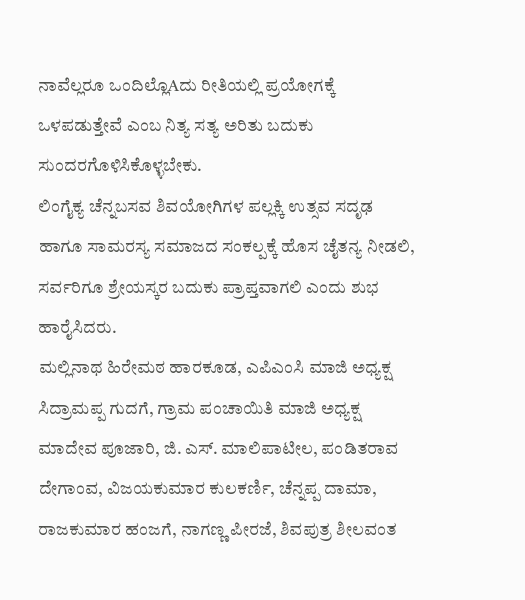ನಾವೆಲ್ಲರೂ ಒಂದಿಲ್ಲೊAದು ರೀತಿಯಲ್ಲಿ ಪ್ರಯೋಗಕ್ಕೆ ಒಳಪಡುತ್ತೇವೆ ಎಂಬ ನಿತ್ಯ ಸತ್ಯ ಅರಿತು ಬದುಕು ಸುಂದರಗೊಳಿಸಿಕೊಳ್ಳಬೇಕು.
ಲಿಂಗೈಕ್ಯ ಚೆನ್ನಬಸವ ಶಿವಯೋಗಿಗಳ ಪಲ್ಲಕ್ಕಿ ಉತ್ಸವ ಸದೃಢ ಹಾಗೂ ಸಾಮರಸ್ಯ ಸಮಾಜದ ಸಂಕಲ್ಪಕ್ಕೆ ಹೊಸ ಚೈತನ್ಯ ನೀಡಲಿ, ಸರ್ವರಿಗೂ ಶ್ರೇಯಸ್ಕರ ಬದುಕು ಪ್ರಾಪ್ತವಾಗಲಿ ಎಂದು ಶುಭ ಹಾರೈಸಿದರು.
ಮಲ್ಲಿನಾಥ ಹಿರೇಮಠ ಹಾರಕೂಡ, ಎಪಿಎಂಸಿ ಮಾಜಿ ಅಧ್ಯಕ್ಷ ಸಿದ್ರಾಮಪ್ಪ ಗುದಗೆ, ಗ್ರಾಮ ಪಂಚಾಯಿತಿ ಮಾಜಿ ಅಧ್ಯಕ್ಷ ಮಾದೇವ ಪೂಜಾರಿ, ಜಿ. ಎಸ್. ಮಾಲಿಪಾಟೀಲ, ಪಂಡಿತರಾವ ದೇಗಾಂವ, ವಿಜಯಕುಮಾರ ಕುಲಕರ್ಣಿ, ಚೆನ್ನಪ್ಪ ದಾಮಾ, ರಾಜಕುಮಾರ ಹಂಜಗೆ, ನಾಗಣ್ಣ ಪೀರಜೆ, ಶಿವಪುತ್ರ ಶೀಲವಂತ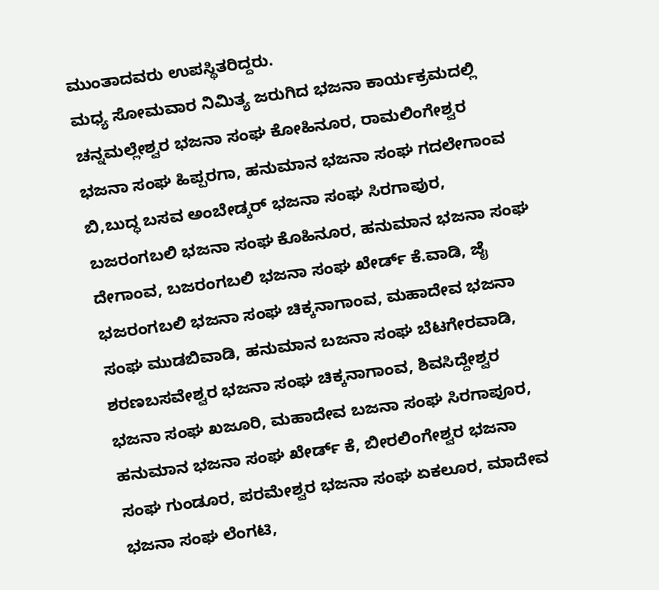ಮುಂತಾದವರು ಉಪಸ್ಥಿತರಿದ್ದರು.
ಮಧ್ಯ ಸೋಮವಾರ ನಿಮಿತ್ಯ ಜರುಗಿದ ಭಜನಾ ಕಾರ್ಯಕ್ರಮದಲ್ಲಿ ಚನ್ನಮಲ್ಲೇಶ್ವರ ಭಜನಾ ಸಂಘ ಕೋಹಿನೂರ, ರಾಮಲಿಂಗೇಶ್ವರ ಭಜನಾ ಸಂಘ ಹಿಪ್ಪರಗಾ, ಹನುಮಾನ ಭಜನಾ ಸಂಘ ಗದಲೇಗಾಂವ ಬಿ,ಬುದ್ಧ ಬಸವ ಅಂಬೇಡ್ಕರ್ ಭಜನಾ ಸಂಘ ಸಿರಗಾಪುರ, ಬಜರಂಗಬಲಿ ಭಜನಾ ಸಂಘ ಕೊಹಿನೂರ, ಹನುಮಾನ ಭಜನಾ ಸಂಘ ದೇಗಾಂವ, ಬಜರಂಗಬಲಿ ಭಜನಾ ಸಂಘ ಖೇರ್ಡ್ ಕೆ.ವಾಡಿ, ಜೈ ಭಜರಂಗಬಲಿ ಭಜನಾ ಸಂಘ ಚಿಕ್ಕನಾಗಾಂವ, ಮಹಾದೇವ ಭಜನಾ ಸಂಘ ಮುಡಬಿವಾಡಿ, ಹನುಮಾನ ಬಜನಾ ಸಂಘ ಬೆಟಗೇರವಾಡಿ, ಶರಣಬಸವೇಶ್ವರ ಭಜನಾ ಸಂಘ ಚಿಕ್ಕನಾಗಾಂವ, ಶಿವಸಿದ್ದೇಶ್ವರ ಭಜನಾ ಸಂಘ ಖಜೂರಿ, ಮಹಾದೇವ ಬಜನಾ ಸಂಘ ಸಿರಗಾಪೂರ, ಹನುಮಾನ ಭಜನಾ ಸಂಘ ಖೇರ್ಡ್ ಕೆ, ಬೀರಲಿಂಗೇಶ್ವರ ಭಜನಾ ಸಂಘ ಗುಂಡೂರ, ಪರಮೇಶ್ವರ ಭಜನಾ ಸಂಘ ಏಕಲೂರ, ಮಾದೇವ ಭಜನಾ ಸಂಘ ಲೆಂಗಟಿ,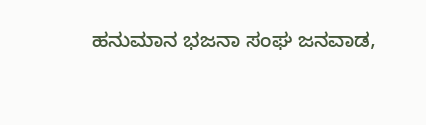ಹನುಮಾನ ಭಜನಾ ಸಂಘ ಜನವಾಡ,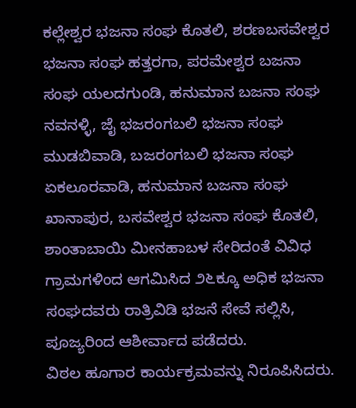ಕಲ್ಲೇಶ್ವರ ಭಜನಾ ಸಂಘ ಕೊತಲಿ, ಶರಣಬಸವೇಶ್ವರ ಭಜನಾ ಸಂಘ ಹತ್ತರಗಾ, ಪರಮೇಶ್ವರ ಬಜನಾ ಸಂಘ ಯಲದಗುಂಡಿ, ಹನುಮಾನ ಬಜನಾ ಸಂಘ ನವನಳ್ಳಿ, ಜೈ ಭಜರಂಗಬಲಿ ಭಜನಾ ಸಂಘ ಮುಡಬಿವಾಡಿ, ಬಜರಂಗಬಲಿ ಭಜನಾ ಸಂಘ ಏಕಲೂರವಾಡಿ, ಹನುಮಾನ ಬಜನಾ ಸಂಘ ಖಾನಾಪುರ, ಬಸವೇಶ್ವರ ಭಜನಾ ಸಂಘ ಕೊತಲಿ, ಶಾಂತಾಬಾಯಿ ಮೀನಹಾಬಳ ಸೇರಿದಂತೆ ವಿವಿಧ ಗ್ರಾಮಗಳಿಂದ ಆಗಮಿಸಿದ ೨೬ಕ್ಕೂ ಅಧಿಕ ಭಜನಾ ಸಂಘದವರು ರಾತ್ರಿವಿಡಿ ಭಜನೆ ಸೇವೆ ಸಲ್ಲಿಸಿ, ಪೂಜ್ಯರಿಂದ ಆಶೀರ್ವಾದ ಪಡೆದರು.
ವಿಠಲ ಹೂಗಾರ ಕಾರ್ಯಕ್ರಮವನ್ನು ನಿರೂಪಿಸಿದರು.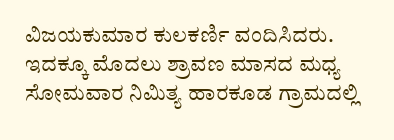ವಿಜಯಕುಮಾರ ಕುಲಕರ್ಣಿ ವಂದಿಸಿದರು.
ಇದಕ್ಕೂ ಮೊದಲು ಶ್ರಾವಣ ಮಾಸದ ಮಧ್ಯ ಸೋಮವಾರ ನಿಮಿತ್ಯ ಹಾರಕೂಡ ಗ್ರಾಮದಲ್ಲಿ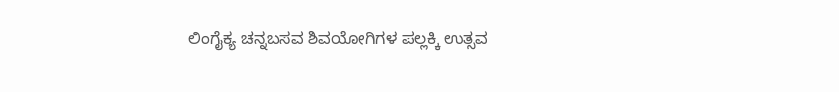ಲಿಂಗೈಕ್ಯ ಚನ್ನಬಸವ ಶಿವಯೋಗಿಗಳ ಪಲ್ಲಕ್ಕಿ ಉತ್ಸವ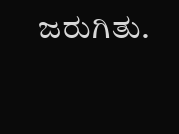ಜರುಗಿತು.